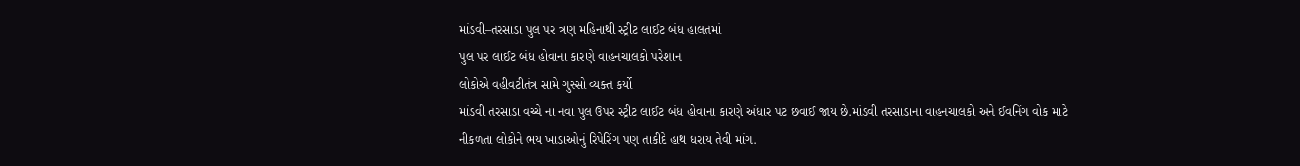માંડવી–તરસાડા પુલ પર ત્રણ મહિનાથી સ્ટ્રીટ લાઈટ બંધ હાલતમાં
પુલ પર લાઈટ બંધ હોવાના કારણે વાહનચાલકો પરેશાન
લોકોએ વહીવટીતંત્ર સામે ગુસ્સો વ્યક્ત કર્યો
માંડવી તરસાડા વચ્ચે ના નવા પુલ ઉપર સ્ટ્રીટ લાઈટ બંધ હોવાના કારણે અંધાર પટ છવાઈ જાય છે.માંડવી તરસાડાના વાહનચાલકો અને ઈવનિંગ વોક માટે નીકળતા લોકોને ભય ખાડાઓનું રિપેરિંગ પણ તાકીદે હાથ ધરાય તેવી માંગ.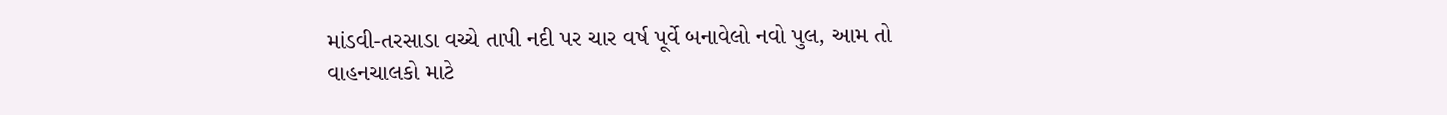માંડવી-તરસાડા વચ્ચે તાપી નદી પર ચાર વર્ષ પૂર્વે બનાવેલો નવો પુલ, આમ તો વાહનચાલકો માટે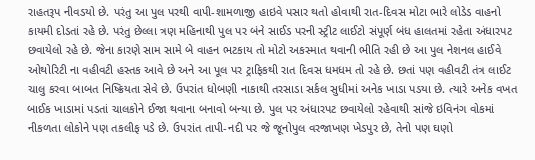રાહતરૂપ નીવડયો છે. પરંતુ આ પુલ પરથી વાપી-શામળાજી હાઇવે પસાર થતો હોવાથી રાત-દિવસ મોટા ભારે લોડેડ વાહનો કાયમી દોડતાં રહે છે. પરંતુ છેલ્લા ત્રણ મહિનાથી પુલ પર બંને સાઈડ પરની સ્ટ્રીટ લાઈટો સંપૂર્ણ બંધ હાલતમાં રહેતા અંધારપટ છવાયેલો રહે છે. જેના કારણે સામ સામે બે વાહન ભટકાય તો મોટો અકસ્માત થવાની ભીતિ રહી છે આ પુલ નેશનલ હાઈવે ઓથોરિટી ના વહીવટી હસ્તક આવે છે અને આ પૂલ પર ટ્રાફિકથી રાત દિવસ ધમધમ તો રહે છે. છતાં પણ વહીવટી તંત્ર લાઈટ ચાલુ કરવા બાબત નિષ્ક્રિયતા સેવે છે. ઉપરાંત ધોબણી નાકાથી તરસાડા સર્કલ સુધીમાં અનેક ખાડા પડયા છે. ત્યારે અનેક વખત બાઈક ખાડામાં પડતાં ચાલકોને ઈજા થવાના બનાવો બન્યા છે. પુલ પર અંધારપટ છવાયેલો રહેવાથી સાંજે ઇવિનંગ વોકમાં નીકળતા લોકોને પણ તકલીફ પડે છે. ઉપરાંત તાપી-નદી પર જે જૂનોપુલ વરજાખણ ખેડપુર છે, તેનો પણ ઘણો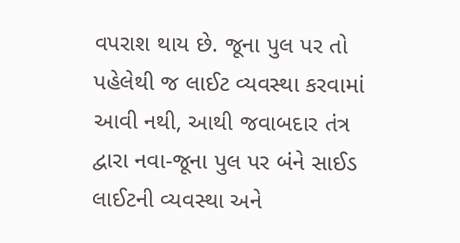વપરાશ થાય છે. જૂના પુલ પર તો પહેલેથી જ લાઈટ વ્યવસ્થા કરવામાં આવી નથી, આથી જવાબદાર તંત્ર દ્વારા નવા-જૂના પુલ પર બંને સાઈડ લાઈટની વ્યવસ્થા અને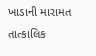ખાડાની મારામત તાત્કાલિક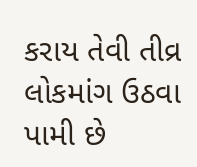કરાય તેવી તીવ્ર લોકમાંગ ઉઠવા પામી છે